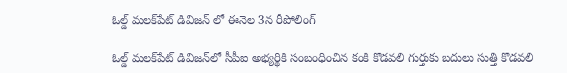ఓల్డ్‌ మలక్‌పేట్‌ డివిజన్‌ లో ఈనెల 3న రీపోలింగ్‌

ఓల్డ్‌ మలక్‌పేట్‌ డివిజన్‌లో సీపీఐ అభ్యర్థికి సంబంధించిన కంకి కొడవలి గుర్తుకు బదులు సుత్తి కొడవలి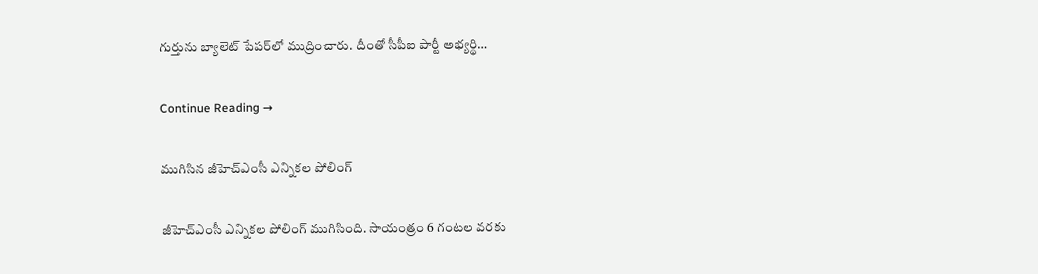గుర్తును బ్యాలెట్‌ పేపర్‌లో ముద్రించారు. దీంతో సీపీఐ పార్టీ అభ్యర్థి…

Continue Reading →

ముగిసిన జీహెచ్‌ఎంసీ ఎన్నికల పోలింగ్‌

జీహెచ్‌ఎంసీ ఎన్నికల పోలింగ్ ముగిసింది. సాయంత్రం 6 గంటల వరకు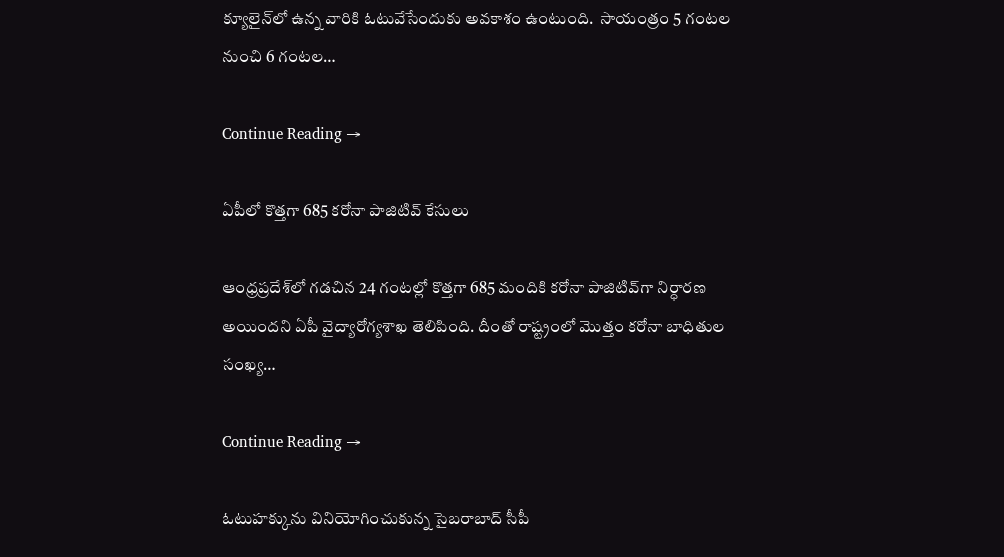క్యూలైన్‌లో ఉన్న వారికి ఓటువేసేందుకు అవకాశం ఉంటుంది.  సాయంత్రం 5 గంటల నుంచి 6 గంటల…

Continue Reading →

ఏపీలో కొత్తగా 685 కరోనా పాజిటివ్ కేసులు

ఆంధ్రప్రదేశ్‌లో గడచిన 24 గంటల్లో కొత్తగా 685 మందికి కరోనా పాజిటివ్‌గా నిర్ధారణ అయిందని ఏపీ వైద్యారోగ్యశాఖ తెలిపింది. దీంతో రాష్ట్రంలో మొత్తం కరోనా బాధితుల సంఖ్య…

Continue Reading →

ఓటుహక్కును వినియోగించుకున్న సైబరాబాద్‌ సీపీ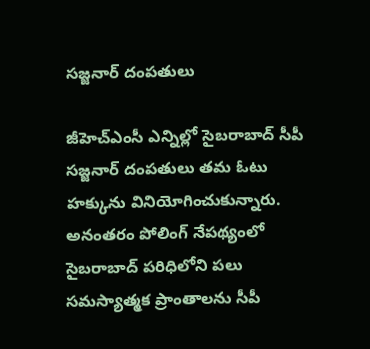సజ్జనార్‌ దంపతులు

జీహెచ్‌ఎంసీ ఎన్నిల్లో సైబరాబాద్‌ సీపీ సజ్జనార్‌ దంపతులు తమ ఓటు హక్కును వినియోగించుకున్నారు. అనంతరం పోలింగ్‌ నేపథ్యంలో సైబరాబాద్‌ పరిధిలోని పలు సమస్యాత్మక ప్రాంతాలను సీపీ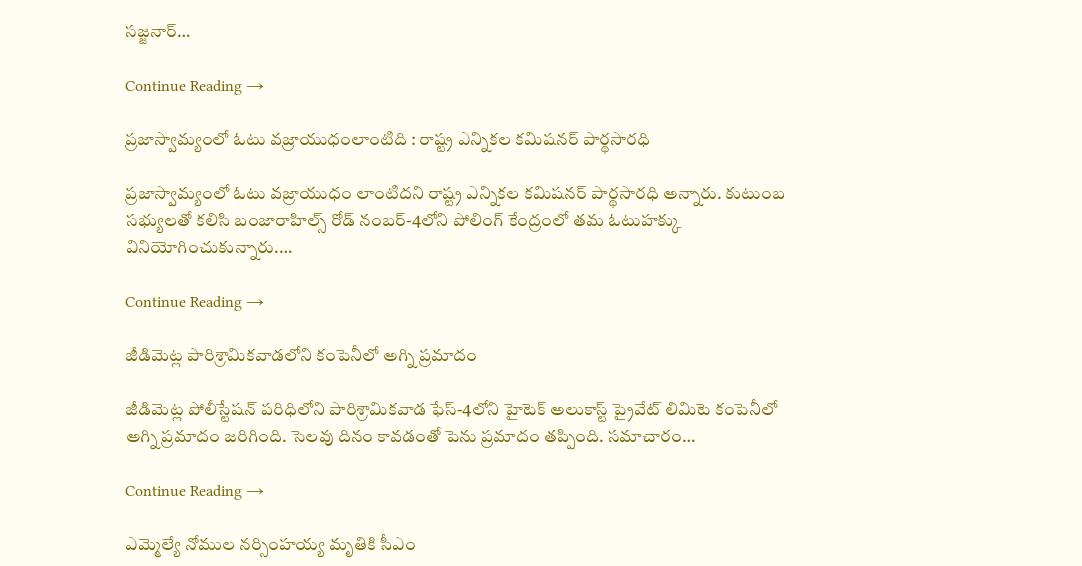సజ్జనార్‌…

Continue Reading →

ప్రజాస్వామ్యంలో ఓటు వజ్రాయుధంలాంటిది : రాష్ట్ర ఎన్నికల కమిషనర్‌ పార్థసారధి

ప్రజాస్వామ్యంలో ఓటు వజ్రాయుధం లాంటిదని రాష్ట్ర ఎన్నికల కమిషనర్‌ పార్థసారధి అన్నారు. కుటుంబ సభ్యులతో కలిసి బంజారాహిల్స్‌ రోడ్‌ నంబర్‌-4లోని పోలింగ్‌ కేంద్రంలో తమ ఓటుహక్కు వినియోగించుకున్నారు.…

Continue Reading →

జీడిమెట్ల పారిశ్రామికవాడలోని కంపెనీలో అగ్ని ప్రమాదం

జీడిమెట్ల పోలీస్టేషన్‌ పరిధిలోని పారిశ్రామికవాడ ఫేస్‌-4లోని హైటెక్‌ అలుకాస్ట్‌ ప్రైవేట్‌ లిమిటె కంపెనీలో అగ్ని ప్రమాదం జరిగింది. సెలవు దినం కావడంతో పెను ప్రమాదం తప్పింది. సమాచారం…

Continue Reading →

ఎమ్మెల్యే నోముల నర్సింహయ్య మృతికి సీఎం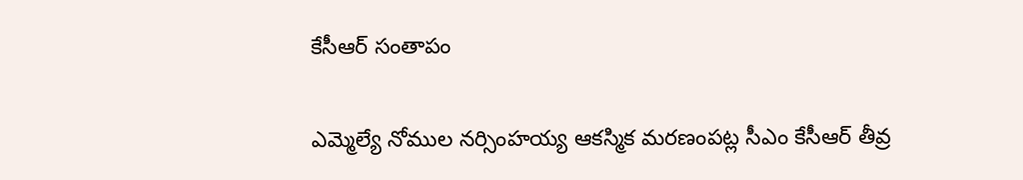కేసీఆర్ సంతాపం

ఎమ్మెల్యే నోముల నర్సింహయ్య ఆకస్మిక మరణంపట్ల సీఎం కేసీఆర్‌ తీవ్ర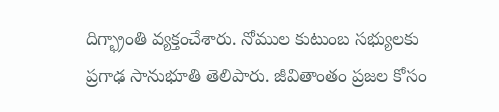దిగ్భ్రాంతి వ్యక్తంచేశారు. నోముల కుటుంబ సభ్యులకు ప్రగాఢ సానుభూతి తెలిపారు. జీవితాంతం ప్రజల కోసం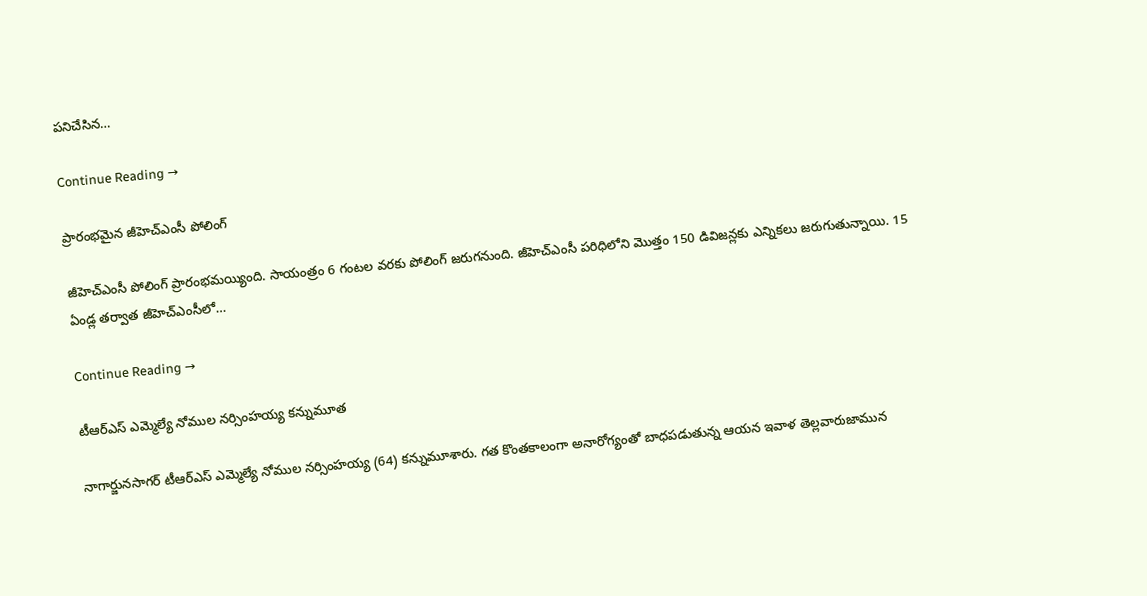పనిచేసిన…

Continue Reading →

ప్రారంభమైన జీహెచ్‌ఎంసీ పోలింగ్‌

జీహెచ్‌ఎంసీ పోలింగ్‌ ప్రారంభమయ్యింది. సాయంత్రం 6 గంటల వరకు పోలింగ్‌ జరుగనుంది. జీహెచ్‌ఎంసీ పరిధిలోని మొత్తం 150 డివిజన్లకు ఎన్నికలు జరుగుతున్నాయి. 15 ఏండ్ల తర్వాత జీహెచ్‌ఎంసీలో…

Continue Reading →

టీఆర్‌ఎస్‌ ఎమ్మెల్యే నోముల నర్సింహయ్య కన్నుమూత

నాగార్జునసాగర్ టీఆర్ఎస్ ఎమ్మెల్యే నోముల నర్సింహయ్య (64) కన్నుమూశారు. గత కొంతకాలంగా అనారోగ్యంతో బాధపడుతున్న ఆయన ఇవాళ తెల్లవారుజామున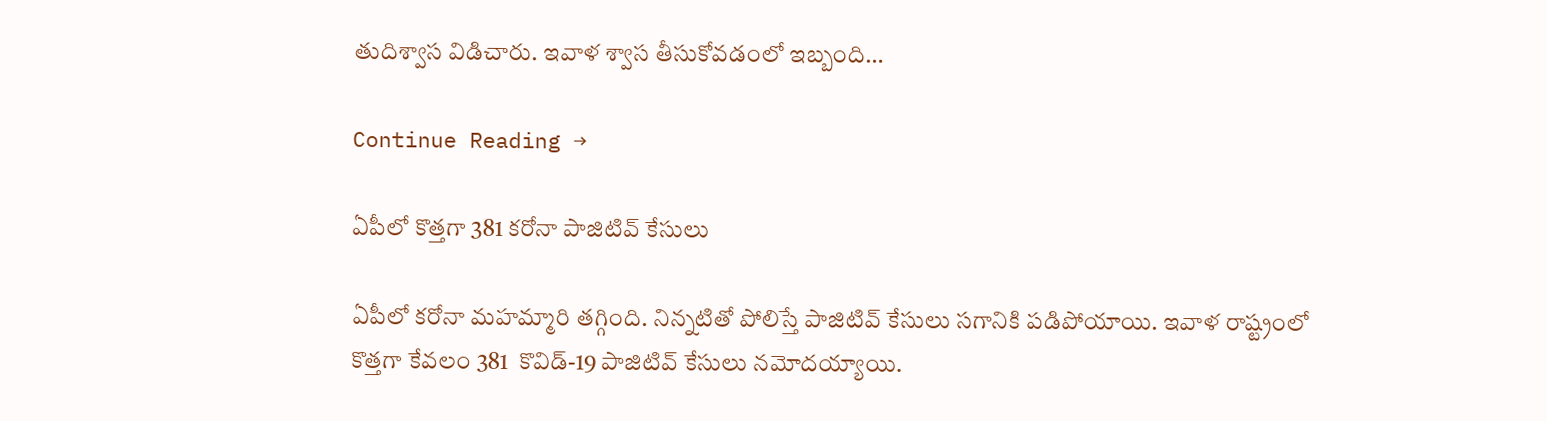తుదిశ్వాస విడిచారు. ఇవాళ శ్వాస తీసుకోవడంలో ఇబ్బంది…

Continue Reading →

ఏపీలో కొత్తగా 381 కరోనా పాజిటివ్ కేసులు

ఏపీలో కరోనా మహమ్మారి తగ్గింది. నిన్నటితో పోలిస్తే పాజిటివ్‌ కేసులు సగానికి పడిపోయాయి. ఇవాళ రాష్ట్రంలో కొత్తగా కేవలం 381  కొవిడ్‌-19 పాజిటివ్‌ కేసులు నమోదయ్యాయి.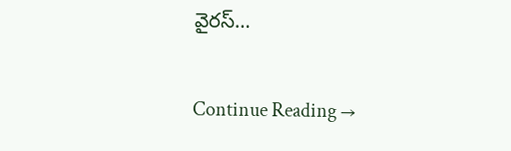వైరస్‌…

Continue Reading →